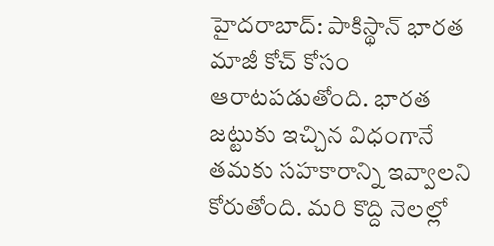హైదరాబాద్: పాకిస్థాన్ భారత మాజీ కోచ్ కోసం ఆరాటపడుతోంది. భారత జట్టుకు ఇచ్చిన విధంగానే తమకు సహకారాన్ని ఇవ్వాలని కోరుతోంది. మరి కొద్ది నెలల్లో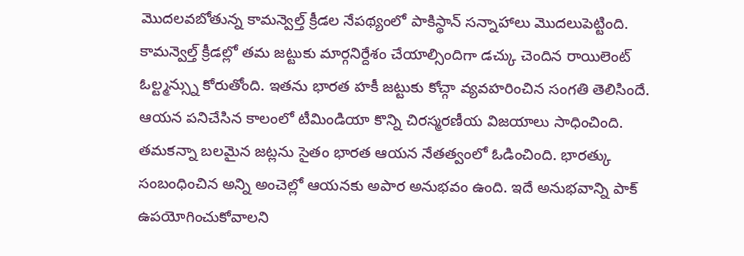మొదలవబోతున్న కామన్వెల్త్ క్రీడల నేపథ్యంలో పాకిస్థాన్ సన్నాహాలు మొదలుపెట్టింది.
కామన్వెల్త్ క్రీడల్లో తమ జట్టుకు మార్గనిర్దేశం చేయాల్సిందిగా డచ్కు చెందిన రాయిలెంట్ ఓల్ట్మన్స్ను కోరుతోంది. ఇతను భారత హకీ జట్టుకు కోచ్గా వ్యవహరించిన సంగతి తెలిసిందే. ఆయన పనిచేసిన కాలంలో టీమిండియా కొన్ని చిరస్మరణీయ విజయాలు సాధించింది.
తమకన్నా బలమైన జట్లను సైతం భారత ఆయన నేతత్వంలో ఓడించింది. భారత్కు సంబంధించిన అన్ని అంచెల్లో ఆయనకు అపార అనుభవం ఉంది. ఇదే అనుభవాన్ని పాక్ ఉపయోగించుకోవాలని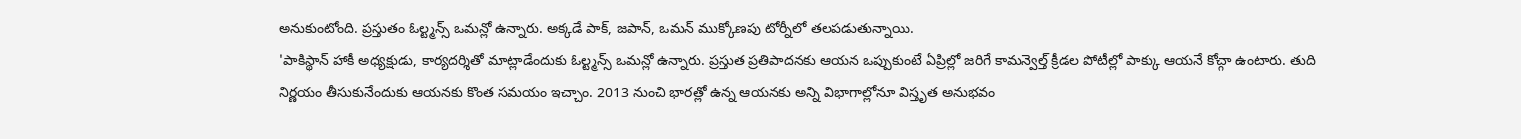అనుకుంటోంది. ప్రస్తుతం ఓల్ట్మన్స్ ఒమన్లో ఉన్నారు. అక్కడే పాక్, జపాన్, ఒమన్ ముక్కోణపు టోర్నీలో తలపడుతున్నాయి.
'పాకిస్థాన్ హాకీ అధ్యక్షుడు, కార్యదర్శితో మాట్లాడేందుకు ఓల్ట్మన్స్ ఒమన్లో ఉన్నారు. ప్రస్తుత ప్రతిపాదనకు ఆయన ఒప్పుకుంటే ఏప్రిల్లో జరిగే కామన్వెల్త్ క్రీడల పోటీల్లో పాక్కు ఆయనే కోచ్గా ఉంటారు. తుది నిర్ణయం తీసుకునేందుకు ఆయనకు కొంత సమయం ఇచ్చాం. 2013 నుంచి భారత్లో ఉన్న ఆయనకు అన్ని విభాగాల్లోనూ విస్తృత అనుభవం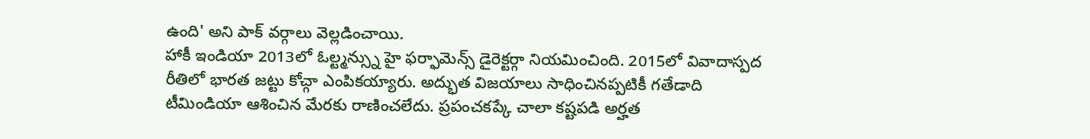ఉంది' అని పాక్ వర్గాలు వెల్లడించాయి.
హాకీ ఇండియా 2013లో ఓల్ట్మన్స్ను హై ఫర్ఫామెన్స్ డైరెక్టర్గా నియమించింది. 2015లో వివాదాస్పద రీతిలో భారత జట్టు కోచ్గా ఎంపికయ్యారు. అద్భుత విజయాలు సాధించినప్పటికీ గతేడాది టీమిండియా ఆశించిన మేరకు రాణించలేదు. ప్రపంచకప్కే చాలా కష్టపడి అర్హత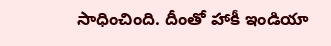సాధించింది. దీంతో హాకీ ఇండియా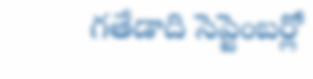గతేడాది సెప్టెంబర్లో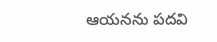ఆయనను పదవి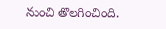నుంచి తొలగించింది.